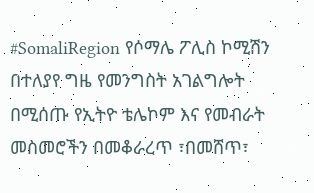#SomaliRegion የሶማሌ ፖሊስ ኮሚሽን በተለያየ ግዜ የመንግስት አገልግሎት በሚሰጡ የኢትዮ ቴሌኮም እና የመብራት መስመሮችን በመቆራረጥ ፣በመሸጥ፣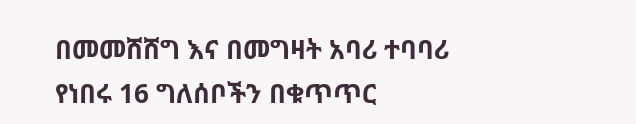በመመሸሸግ እና በመግዛት አባሪ ተባባሪ የነበሩ 16 ግለሰቦችን በቁጥጥር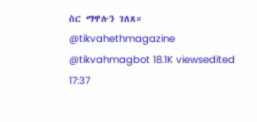ስር ማዋሉን ገለጸ። @tikvahethmagazine @tikvahmagbot 18.1K viewsedited 17:37